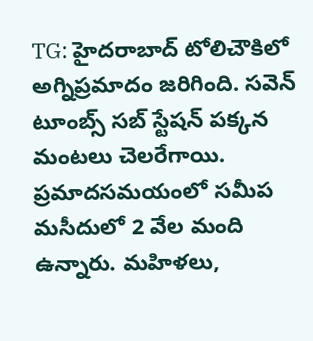TG: హైదరాబాద్ టోలిచౌకిలో అగ్నిప్రమాదం జరిగింది. సవెన్ టూంబ్స్ సబ్ స్టేషన్ పక్కన మంటలు చెలరేగాయి. ప్రమాదసమయంలో సమీప మసీదులో 2 వేల మంది ఉన్నారు. మహిళలు,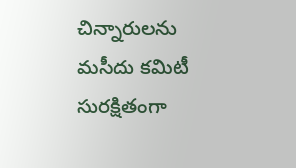చిన్నారులను మసీదు కమిటీ సురక్షితంగా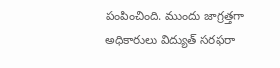పంపించింది. ముందు జాగ్రత్తగా అధికారులు విద్యుత్ సరఫరా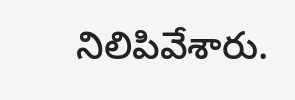నిలిపివేశారు.